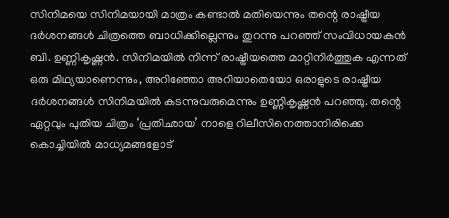സിനിമയെ സിനിമയായി മാത്രം കണ്ടാൽ മതിയെന്നും തന്റെ രാഷ്ട്രീയ ദർശനങ്ങൾ ചിത്രത്തെ ബാധിക്കില്ലെന്നും തുറന്നു പറഞ്ഞ് സംവിധായകൻ ബി. ഉണ്ണികൃഷ്ണൻ. സിനിമയിൽ നിന്ന് രാഷ്ട്രീയത്തെ മാറ്റിനിർത്തുക എന്നത് ഒരു മിഥ്യയാണെന്നും, അറിഞ്ഞോ അറിയാതെയോ ഒരാളുടെ രാഷ്ട്രീയ ദർശനങ്ങൾ സിനിമയിൽ കടന്നുവരുമെന്നും ഉണ്ണികൃഷ്ണൻ പറഞ്ഞു. തന്റെ ഏറ്റവും പുതിയ ചിത്രം ‘പ്രതിഛായ’ നാളെ റിലീസിനെത്താനിരിക്കെ കൊച്ചിയിൽ മാധ്യമങ്ങളോട്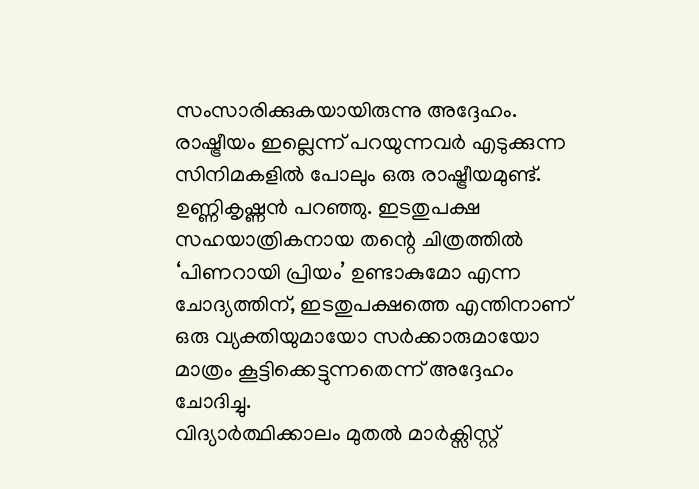സംസാരിക്കുകയായിരുന്നു അദ്ദേഹം.
രാഷ്ട്രീയം ഇല്ലെന്ന് പറയുന്നവർ എടുക്കുന്ന സിനിമകളിൽ പോലും ഒരു രാഷ്ട്രീയമുണ്ട്. ഉണ്ണികൃഷ്ണൻ പറഞ്ഞു. ഇടതുപക്ഷ സഹയാത്രികനായ തന്റെ ചിത്രത്തിൽ ‘പിണറായി പ്രിയം’ ഉണ്ടാകുമോ എന്ന ചോദ്യത്തിന്, ഇടതുപക്ഷത്തെ എന്തിനാണ് ഒരു വ്യക്തിയുമായോ സർക്കാരുമായോ മാത്രം കൂട്ടിക്കെട്ടുന്നതെന്ന് അദ്ദേഹം ചോദിച്ചു.
വിദ്യാർത്ഥിക്കാലം മുതൽ മാർക്സിസ്റ്റ്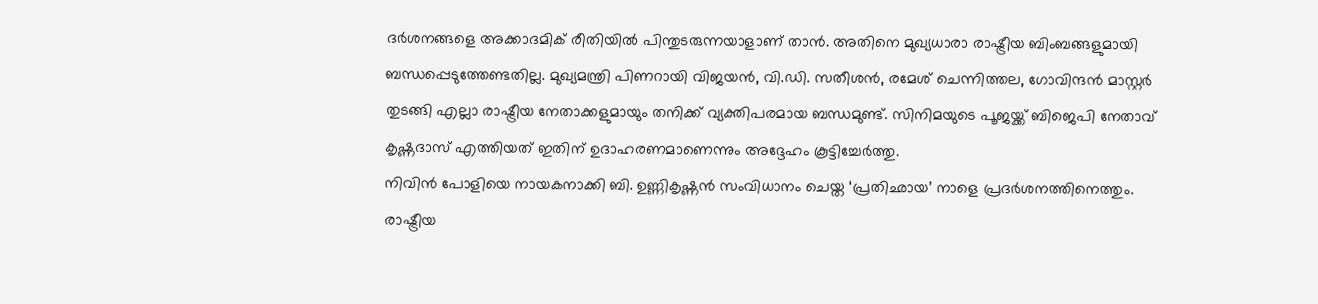ദർശനങ്ങളെ അക്കാദമിക് രീതിയിൽ പിന്തുടരുന്നയാളാണ് താൻ. അതിനെ മുഖ്യധാരാ രാഷ്ട്രീയ ബിംബങ്ങളുമായി ബന്ധപ്പെടുത്തേണ്ടതില്ല. മുഖ്യമന്ത്രി പിണറായി വിജയൻ, വി.ഡി. സതീശൻ, രമേശ് ചെന്നിത്തല, ഗോവിന്ദൻ മാസ്റ്റർ തുടങ്ങി എല്ലാ രാഷ്ട്രീയ നേതാക്കളുമായും തനിക്ക് വ്യക്തിപരമായ ബന്ധമുണ്ട്. സിനിമയുടെ പൂജയ്ക്ക് ബിജെപി നേതാവ് കൃഷ്ണദാസ് എത്തിയത് ഇതിന് ഉദാഹരണമാണെന്നും അദ്ദേഹം കൂട്ടിച്ചേർത്തു.
നിവിൻ പോളിയെ നായകനാക്കി ബി. ഉണ്ണികൃഷ്ണൻ സംവിധാനം ചെയ്ത ‘പ്രതിഛായ’ നാളെ പ്രദർശനത്തിനെത്തും. രാഷ്ട്രീയ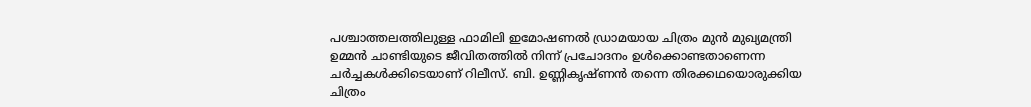പശ്ചാത്തലത്തിലുള്ള ഫാമിലി ഇമോഷണൽ ഡ്രാമയായ ചിത്രം മുൻ മുഖ്യമന്ത്രി ഉമ്മൻ ചാണ്ടിയുടെ ജീവിതത്തിൽ നിന്ന് പ്രചോദനം ഉൾക്കൊണ്ടതാണെന്ന ചർച്ചകൾക്കിടെയാണ് റിലീസ്. ബി. ഉണ്ണികൃഷ്ണൻ തന്നെ തിരക്കഥയൊരുക്കിയ ചിത്രം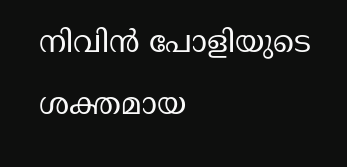നിവിൻ പോളിയുടെ ശക്തമായ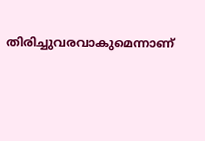തിരിച്ചുവരവാകുമെന്നാണ്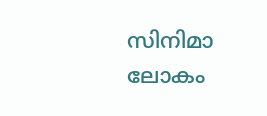സിനിമാ ലോകം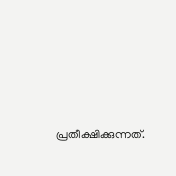പ്രതീക്ഷിക്കുന്നത്.